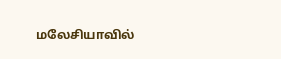மலேசியாவில்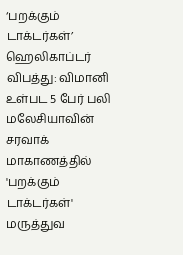‘பறக்கும் டாக்டர்கள்’ ஹெலிகாப்டர் விபத்து: விமானி உள்பட 5 பேர் பலி
மலேசியாவின் சரவாக் மாகாணத்தில் 'பறக்கும் டாக்டர்கள்' மருத்துவ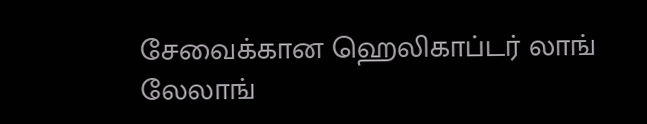சேவைக்கான ஹெலிகாப்டர் லாங் லேலாங்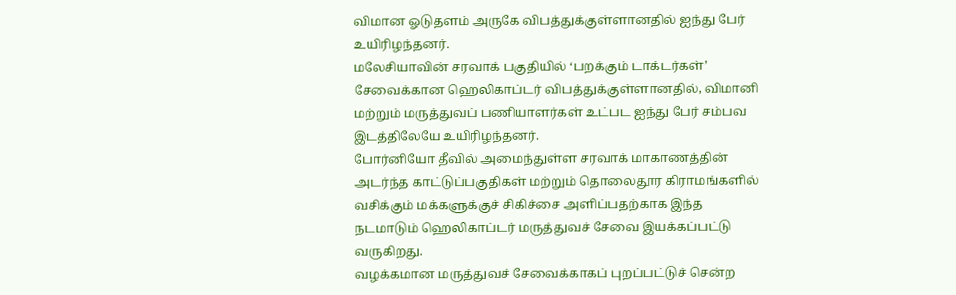விமான ஓடுதளம் அருகே விபத்துக்குள்ளானதில் ஐந்து பேர் உயிரிழந்தனர்.
மலேசியாவின் சரவாக் பகுதியில் ‘பறக்கும் டாக்டர்கள்’ சேவைக்கான ஹெலிகாப்டர் விபத்துக்குள்ளானதில், விமானி மற்றும் மருத்துவப் பணியாளர்கள் உட்பட ஐந்து பேர் சம்பவ இடத்திலேயே உயிரிழந்தனர்.
போர்னியோ தீவில் அமைந்துள்ள சரவாக் மாகாணத்தின் அடர்ந்த காட்டுப்பகுதிகள் மற்றும் தொலைதூர கிராமங்களில் வசிக்கும் மக்களுக்குச் சிகிச்சை அளிப்பதற்காக இந்த நடமாடும் ஹெலிகாப்டர் மருத்துவச் சேவை இயக்கப்பட்டு வருகிறது.
வழக்கமான மருத்துவச் சேவைக்காகப் புறப்பட்டுச் சென்ற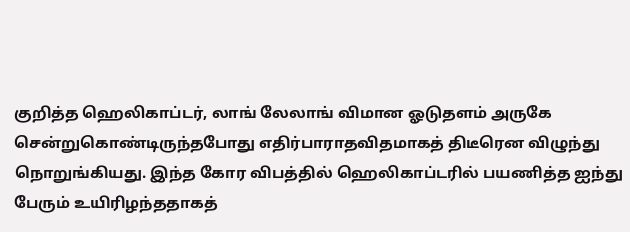குறித்த ஹெலிகாப்டர், லாங் லேலாங் விமான ஓடுதளம் அருகே சென்றுகொண்டிருந்தபோது எதிர்பாராதவிதமாகத் திடீரென விழுந்து நொறுங்கியது. இந்த கோர விபத்தில் ஹெலிகாப்டரில் பயணித்த ஐந்து பேரும் உயிரிழந்ததாகத்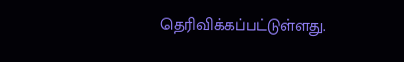தெரிவிக்கப்பட்டுள்ளது.